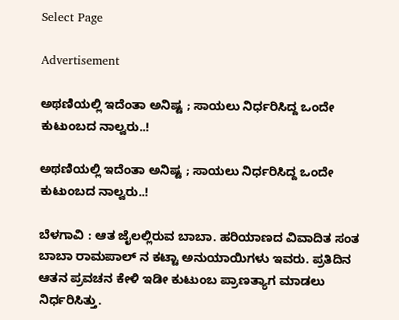Select Page

Advertisement

ಅಥಣಿಯಲ್ಲಿ ಇದೆಂತಾ ಅನಿಷ್ಟ ; ಸಾಯಲು ನಿರ್ಧರಿಸಿದ್ದ ಒಂದೇ ಕುಟುಂಬದ ನಾಲ್ವರು..!

ಅಥಣಿಯಲ್ಲಿ ಇದೆಂತಾ ಅನಿಷ್ಟ ; ಸಾಯಲು ನಿರ್ಧರಿಸಿದ್ದ ಒಂದೇ ಕುಟುಂಬದ ನಾಲ್ವರು..!

ಬೆಳಗಾವಿ : ಆತ ಜೈಲಲ್ಲಿರುವ ಬಾಬಾ. ಹರಿಯಾಣದ ವಿವಾದಿತ ಸಂತ ಬಾಬಾ ರಾಮಪಾಲ್ ನ ಕಟ್ಟಾ ಅನುಯಾಯಿಗಳು ಇವರು. ಪ್ರತಿದಿನ ಆತನ ಪ್ರವಚನ ಕೇಳಿ ಇಡೀ ಕುಟುಂಬ ಪ್ರಾಣತ್ಯಾಗ ಮಾಡಲು ನಿರ್ಧರಿಸಿತ್ತು.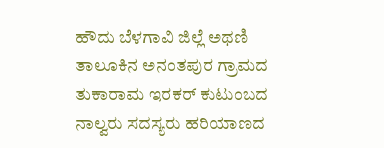ಹೌದು ಬೆಳಗಾವಿ ಜಿಲ್ಲೆ ಅಥಣಿ ತಾಲೂಕಿನ ಅನಂತಪುರ ಗ್ರಾಮದ ತುಕಾರಾಮ ಇರಕರ್ ಕುಟುಂಬದ ನಾಲ್ವರು ಸದಸ್ಯರು ಹರಿಯಾಣದ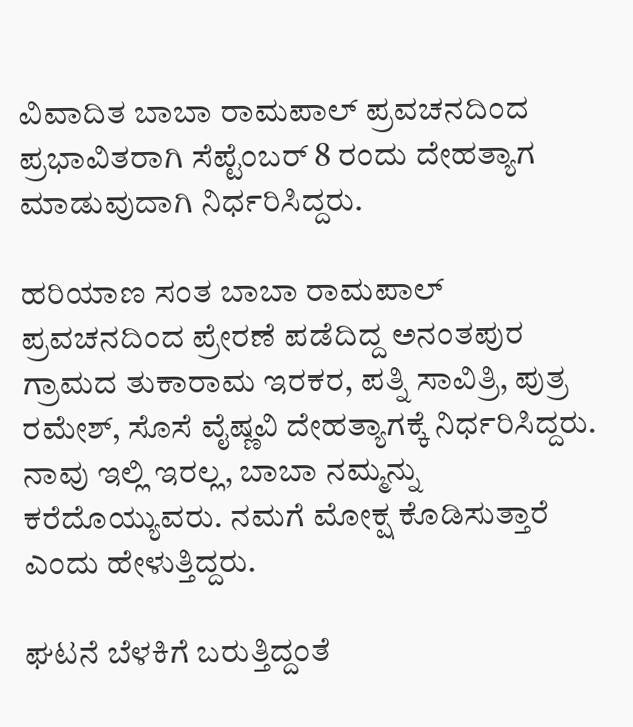ವಿವಾದಿತ ಬಾಬಾ ರಾಮಪಾಲ್ ಪ್ರವಚನದಿಂದ ಪ್ರಭಾವಿತರಾಗಿ ಸೆಪ್ಟೆಂಬರ್ 8 ರಂದು ದೇಹತ್ಯಾಗ ಮಾಡುವುದಾಗಿ ನಿರ್ಧರಿಸಿದ್ದರು.

ಹರಿಯಾಣ ಸಂತ ಬಾಬಾ ರಾಮಪಾಲ್ ಪ್ರವಚನದಿಂದ ಪ್ರೇರಣೆ ಪಡೆದಿದ್ದ ಅನಂತಪುರ ಗ್ರಾಮದ ತುಕಾರಾಮ ಇರಕರ, ಪತ್ನಿ ಸಾವಿತ್ರಿ, ಪುತ್ರ ರಮೇಶ್, ಸೊಸೆ ವೈಷ್ಣವಿ ದೇಹತ್ಯಾಗಕ್ಕೆ ನಿರ್ಧರಿಸಿದ್ದರು. ನಾವು ಇಲ್ಲಿ ಇರಲ್ಲ, ಬಾಬಾ ನಮ್ಮನ್ನು ಕರೆದೊಯ್ಯುವರು. ನಮಗೆ ಮೋಕ್ಷ ಕೊಡಿಸುತ್ತಾರೆ ಎಂದು ಹೇಳುತ್ತಿದ್ದರು.

ಘಟನೆ ಬೆಳಕಿಗೆ ಬರುತ್ತಿದ್ದಂತೆ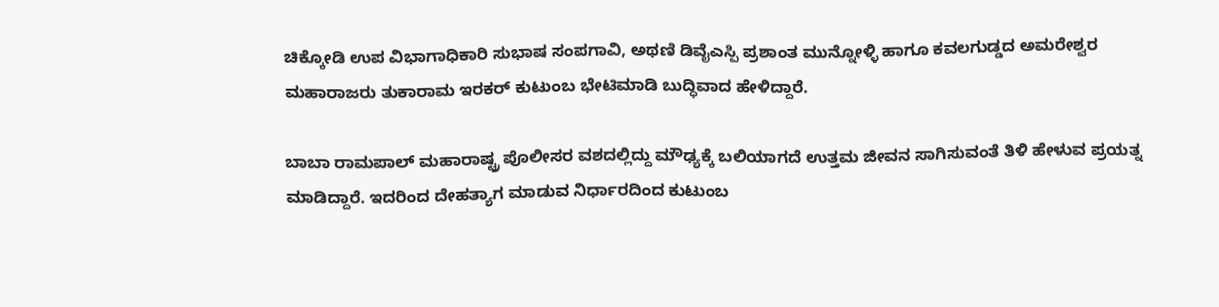ಚಿಕ್ಕೋಡಿ ಉಪ ವಿಭಾಗಾಧಿಕಾರಿ ಸುಭಾಷ ಸಂಪಗಾವಿ, ಅಥಣಿ ಡಿವೈಎಸ್ಪಿ ಪ್ರಶಾಂತ ಮುನ್ನೋಳ್ಳಿ ಹಾಗೂ ಕವಲಗುಡ್ಡದ ಅಮರೇಶ್ವರ ಮಹಾರಾಜರು ತುಕಾರಾಮ ಇರಕರ್ ಕುಟುಂಬ ಭೇಟಿಮಾಡಿ ಬುದ್ಧಿವಾದ ಹೇಳಿದ್ದಾರೆ.

ಬಾಬಾ ರಾಮಪಾಲ್ ಮಹಾರಾಷ್ಟ್ರ ಪೊಲೀಸರ ವಶದಲ್ಲಿದ್ದು ಮೌಢ್ಯಕ್ಕೆ ಬಲಿಯಾಗದೆ ಉತ್ತಮ ಜೀವನ ಸಾಗಿಸುವಂತೆ ತಿಳಿ ಹೇಳುವ ಪ್ರಯತ್ನ ಮಾಡಿದ್ದಾರೆ. ಇದರಿಂದ ದೇಹತ್ಯಾಗ ಮಾಡುವ ನಿರ್ಧಾರದಿಂದ ಕುಟುಂಬ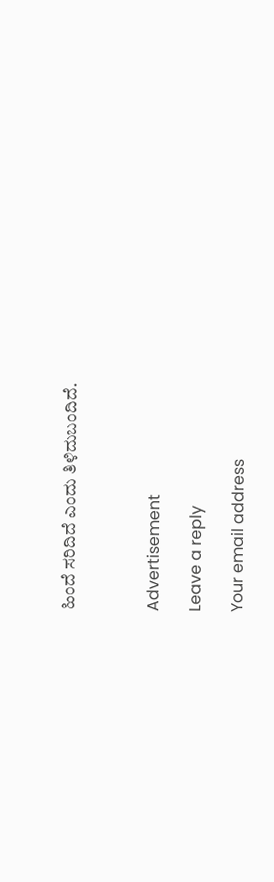ಹಿಂದೆ ಸರಿದಿದೆ ಎಂದು ತಿಳಿದುಬಂದಿದೆ.



Advertisement

Leave a reply

Your email address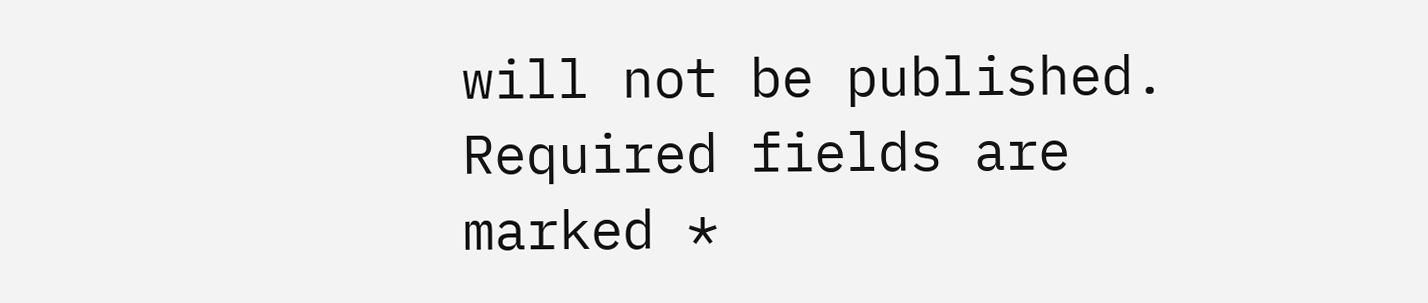will not be published. Required fields are marked *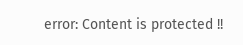error: Content is protected !!